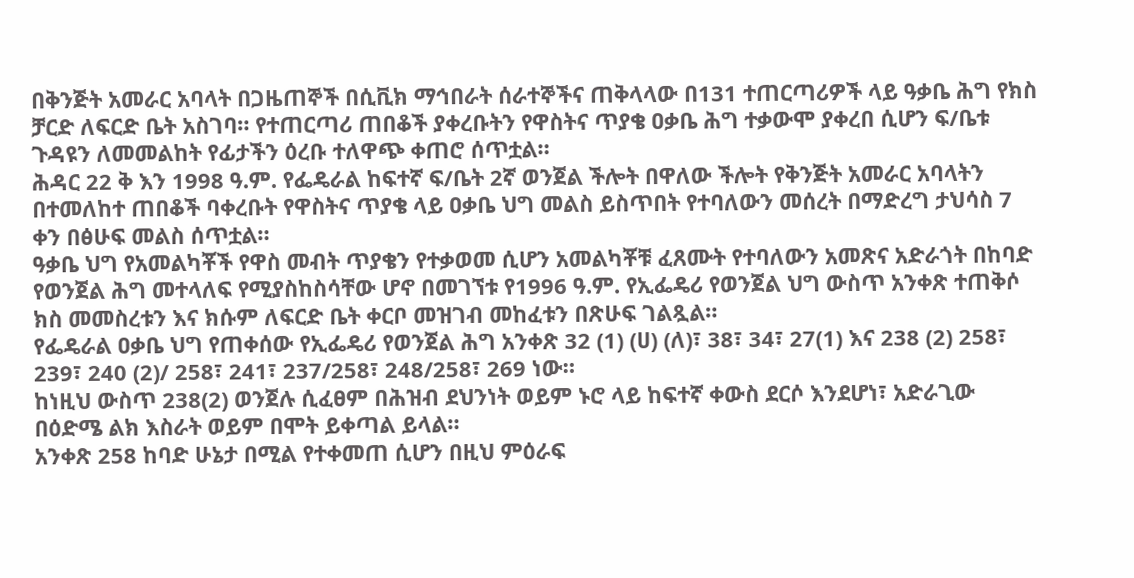በቅንጅት አመራር አባላት በጋዜጠኞች በሲቪክ ማኅበራት ሰራተኞችና ጠቅላላው በ131 ተጠርጣሪዎች ላይ ዓቃቤ ሕግ የክስ ቻርድ ለፍርድ ቤት አስገባ። የተጠርጣሪ ጠበቆች ያቀረቡትን የዋስትና ጥያቄ ዐቃቤ ሕግ ተቃውሞ ያቀረበ ሲሆን ፍ/ቤቱ ጉዳዩን ለመመልከት የፊታችን ዕረቡ ተለዋጭ ቀጠሮ ሰጥቷል።
ሕዳር 22 ቅ እን 1998 ዓ.ም. የፌዴራል ከፍተኛ ፍ/ቤት 2ኛ ወንጀል ችሎት በዋለው ችሎት የቅንጅት አመራር አባላትን በተመለከተ ጠበቆች ባቀረቡት የዋስትና ጥያቄ ላይ ዐቃቤ ህግ መልስ ይስጥበት የተባለውን መሰረት በማድረግ ታህሳስ 7 ቀን በፅሁፍ መልስ ሰጥቷል።
ዓቃቤ ህግ የአመልካቾች የዋስ መብት ጥያቄን የተቃወመ ሲሆን አመልካቾቹ ፈጸሙት የተባለውን አመጽና አድራጎት በከባድ የወንጀል ሕግ መተላለፍ የሚያስከስሳቸው ሆኖ በመገኘቱ የ1996 ዓ.ም. የኢፌዴሪ የወንጀል ህግ ውስጥ አንቀጽ ተጠቅሶ ክስ መመስረቱን እና ክሱም ለፍርድ ቤት ቀርቦ መዝገብ መከፈቱን በጽሁፍ ገልጿል።
የፌዴራል ዐቃቤ ህግ የጠቀሰው የኢፌዴሪ የወንጀል ሕግ አንቀጽ 32 (1) (ሀ) (ለ)፣ 38፣ 34፣ 27(1) እና 238 (2) 258፣ 239፣ 240 (2)/ 258፣ 241፣ 237/258፣ 248/258፣ 269 ነው።
ከነዚህ ውስጥ 238(2) ወንጀሉ ሲፈፀም በሕዝብ ደህንነት ወይም ኑሮ ላይ ከፍተኛ ቀውስ ደርሶ እንደሆነ፣ አድራጊው በዕድሜ ልክ እስራት ወይም በሞት ይቀጣል ይላል።
አንቀጽ 258 ከባድ ሁኔታ በሚል የተቀመጠ ሲሆን በዚህ ምዕራፍ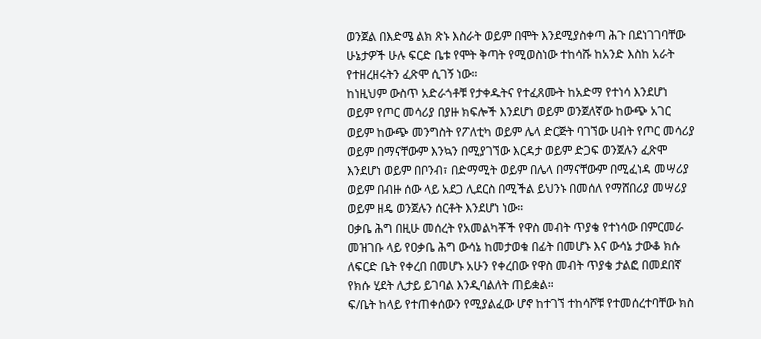ወንጀል በእድሜ ልክ ጽኑ እስራት ወይም በሞት እንደሚያስቀጣ ሕጉ በደነገገባቸው ሁኔታዎች ሁሉ ፍርድ ቤቱ የሞት ቅጣት የሚወስነው ተከሳሹ ከአንድ እስከ አራት የተዘረዘሩትን ፈጽሞ ሲገኝ ነው።
ከነዚህም ውስጥ አድራጎቶቹ የታቀዱትና የተፈጸሙት ከአድማ የተነሳ እንደሆነ ወይም የጦር መሳሪያ በያዙ ክፍሎች እንደሆነ ወይም ወንጀለኛው ከውጭ አገር ወይም ከውጭ መንግስት የፖለቲካ ወይም ሌላ ድርጅት ባገኘው ሀብት የጦር መሳሪያ ወይም በማናቸውም እንኳን በሚያገኘው እርዳታ ወይም ድጋፍ ወንጀሉን ፈጽሞ እንደሆነ ወይም በቦንብ፣ በድማሚት ወይም በሌላ በማናቸውም በሚፈነዳ መሣሪያ ወይም በብዙ ሰው ላይ አደጋ ሊደርስ በሚችል ይህንኑ በመሰለ የማሸበሪያ መሣሪያ ወይም ዘዴ ወንጀሉን ሰርቶት እንደሆነ ነው።
ዐቃቤ ሕግ በዚሁ መሰረት የአመልካቾች የዋስ መብት ጥያቄ የተነሳው በምርመራ መዝገቡ ላይ የዐቃቤ ሕግ ውሳኔ ከመታወቁ በፊት በመሆኑ እና ውሳኔ ታውቆ ክሱ ለፍርድ ቤት የቀረበ በመሆኑ አሁን የቀረበው የዋስ መብት ጥያቄ ታልፎ በመደበኛ የክሱ ሂደት ሊታይ ይገባል እንዲባልለት ጠይቋል።
ፍ/ቤት ከላይ የተጠቀሰውን የሚያልፈው ሆኖ ከተገኘ ተከሳሾቹ የተመሰረተባቸው ክስ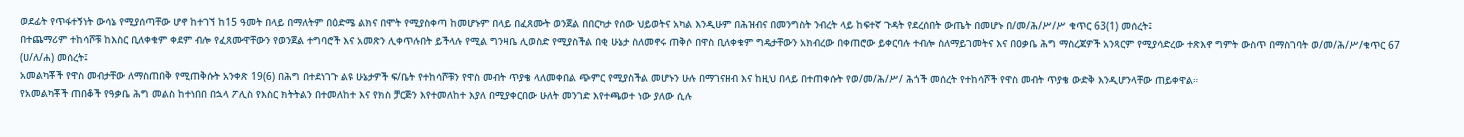ወደፊት የጥፋተኝነት ውሳኔ የሚያሰጣቸው ሆኖ ከተገኘ ከ15 ዓመት በላይ በማለትም በዕድሜ ልክና በሞት የሚያስቀጣ ከመሆኑም በላይ በፈጸሙት ወንጀል በበርካታ የሰው ህይወትና አካል እንዲሁም በሕዝብና በመንግስት ንብረት ላይ ከፍተኛ ጉዳት የደረሰበት ውጤት በመሆኑ በ/መ/ሕ/ሥ/ሥ ቁጥር 63(1) መሰረት፤
በተጨማሪም ተከሳሾቹ ከእስር ቢለቀቁም ቀደም ብሎ የፈጸሙዋቸውን የወንጀል ተግባሮች እና አመጽን ሊቀጥሉበት ይችላሉ የሚል ግንዛቤ ሊወስድ የሚያስችል በቂ ሁኔታ ስለመኖሩ ጠቅሶ በዋስ ቢለቀቁም ግዴታቸውን አክብረው በቀጠሮው ይቀርባሉ ተብሎ ስለማይገመትና እና በዐቃቤ ሕግ ማስረጃዎች አንጻርም የሚያሳድረው ተጽእኖ ግምት ውስጥ በማስገባት ወ/መ/ሕ/ሥ/ቁጥር 67 (ሀ/ለ/ሐ) መሰረት፤
አመልካቾች የዋስ መብታቸው ለማስጠበቅ የሚጠቅሱት አንቀጽ 19(6) በሕግ በተደነገጉ ልዩ ሁኔታዎች ፍ/ቤት የተከሳሾቹን የዋስ መብት ጥያቄ ላለመቀበል ጭምር የሚያስችል መሆኑን ሁሉ በማገናዘብ እና ከዚህ በላይ በተጠቀሱት የወ/መ/ሕ/ሥ/ ሕጎች መሰረት የተከሳሾች የዋስ መብት ጥያቄ ውድቅ እንዲሆንላቸው ጠይቀዋል።
የአመልካቾች ጠበቆች የዓቃቤ ሕግ መልስ ከተነበበ በኋላ ፖሊስ የእስር ክትትልን በተመለከተ እና የክስ ቻርጅን እየተመለከተ እያለ በሚያቀርበው ሁለት መንገድ እየተጫወተ ነው ያለው ሲሉ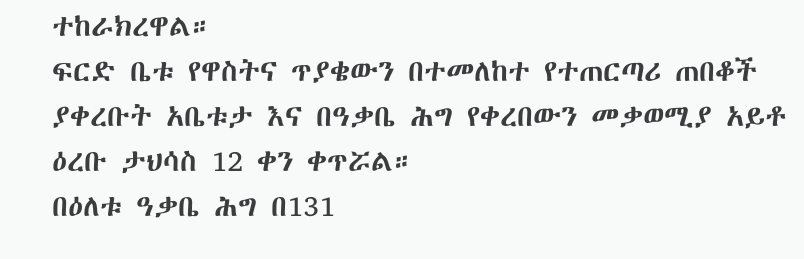ተከራክረዋል።
ፍርድ ቤቱ የዋስትና ጥያቄውን በተመለከተ የተጠርጣሪ ጠበቆች ያቀረቡት አቤቱታ እና በዓቃቤ ሕግ የቀረበውን መቃወሚያ አይቶ ዕረቡ ታህሳስ 12 ቀን ቀጥሯል።
በዕለቱ ዓቃቤ ሕግ በ131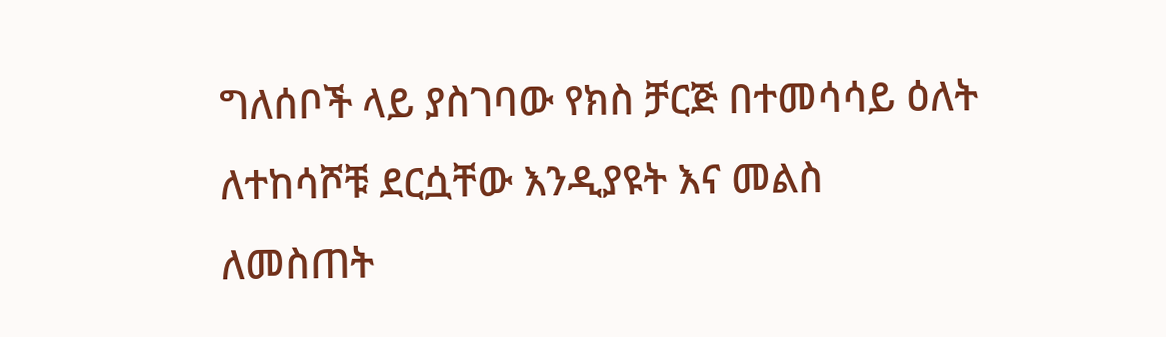ግለሰቦች ላይ ያስገባው የክስ ቻርጅ በተመሳሳይ ዕለት ለተከሳሾቹ ደርሷቸው እንዲያዩት እና መልስ ለመስጠት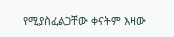የሚያስፈልጋቸው ቀናትም እዛው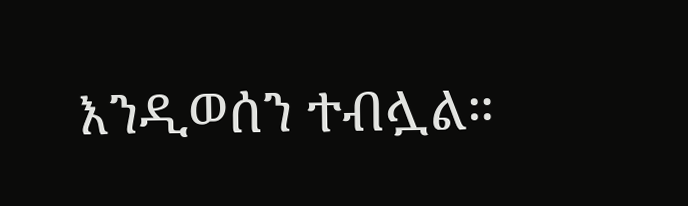እንዲወሰን ተብሏል።